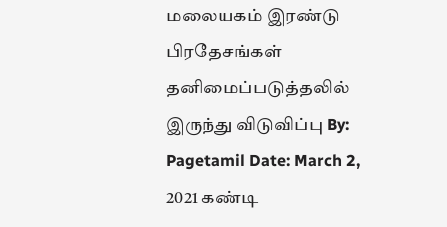மலையகம் இரண்டு பிரதேசங்கள் தனிமைப்படுத்தலில் இருந்து விடுவிப்பு By: Pagetamil Date: March 2, 2021 கண்டி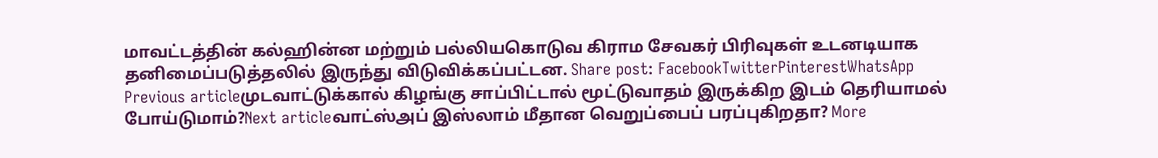மாவட்டத்தின் கல்ஹின்ன மற்றும் பல்லியகொடுவ கிராம சேவகர் பிரிவுகள் உடனடியாக தனிமைப்படுத்தலில் இருந்து விடுவிக்கப்பட்டன. Share post: FacebookTwitterPinterestWhatsApp Previous articleமுடவாட்டுக்கால் கிழங்கு சாப்பிட்டால் மூட்டுவாதம் இருக்கிற இடம் தெரியாமல் போய்டுமாம்?Next articleவாட்ஸ்அப் இஸ்லாம் மீதான வெறுப்பைப் பரப்புகிறதா? More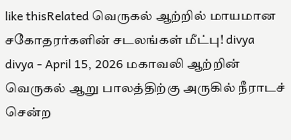like thisRelated வெருகல் ஆற்றில் மாயமான சகோதரர்களின் சடலங்கள் மீட்பு! divya divya - April 15, 2026 மகாவலி ஆற்றின் வெருகல் ஆறு பாலத்திற்கு அருகில் நீராடச் சென்ற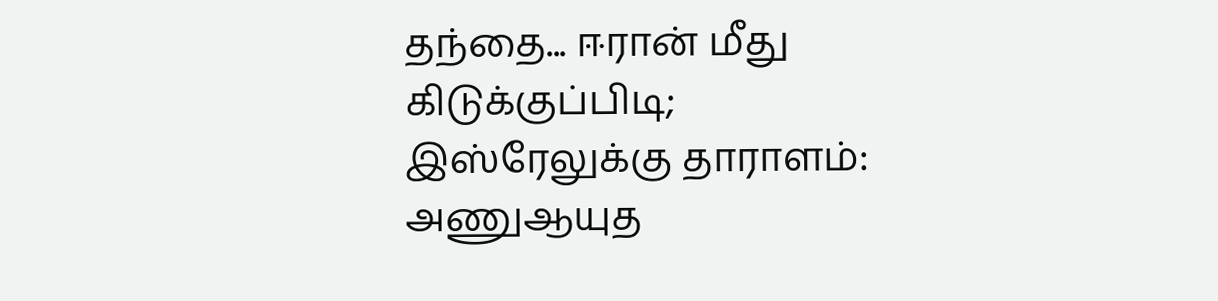தந்தை... ஈரான் மீது கிடுக்குப்பிடி; இஸ்ரேலுக்கு தாராளம்: அணுஆயுத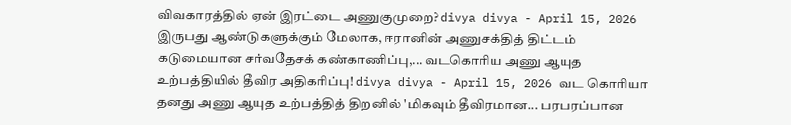விவகாரத்தில் ஏன் இரட்டை அணுகுமுறை? divya divya - April 15, 2026 இருபது ஆண்டுகளுக்கும் மேலாக, ஈரானின் அணுசக்தித் திட்டம் கடுமையான சர்வதேசக் கண்காணிப்பு,... வடகொரிய அணு ஆயுத உற்பத்தியில் தீவிர அதிகரிப்பு! divya divya - April 15, 2026 வட கொரியா தனது அணு ஆயுத உற்பத்தித் திறனில் 'மிகவும் தீவிரமான... பரபரப்பான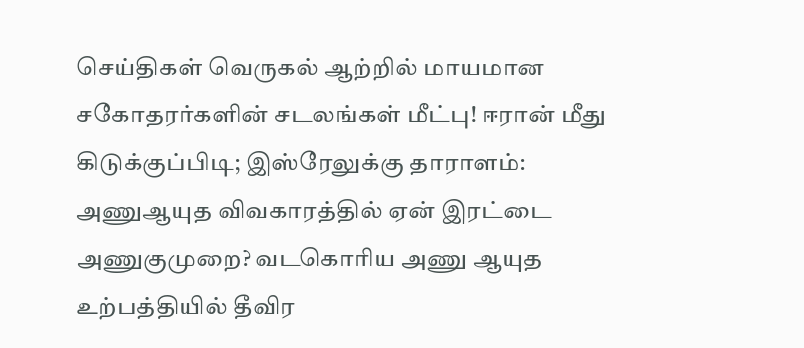செய்திகள் வெருகல் ஆற்றில் மாயமான சகோதரர்களின் சடலங்கள் மீட்பு! ஈரான் மீது கிடுக்குப்பிடி; இஸ்ரேலுக்கு தாராளம்: அணுஆயுத விவகாரத்தில் ஏன் இரட்டை அணுகுமுறை? வடகொரிய அணு ஆயுத உற்பத்தியில் தீவிர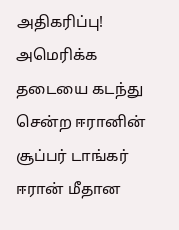அதிகரிப்பு! அமெரிக்க தடையை கடந்து சென்ற ஈரானின் சூப்பர் டாங்கர் ஈரான் மீதான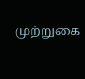முற்றுகை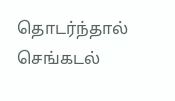தொடர்ந்தால் செங்கடல்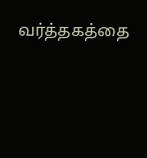வர்த்தகத்தை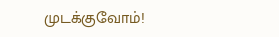முடக்குவோம்!